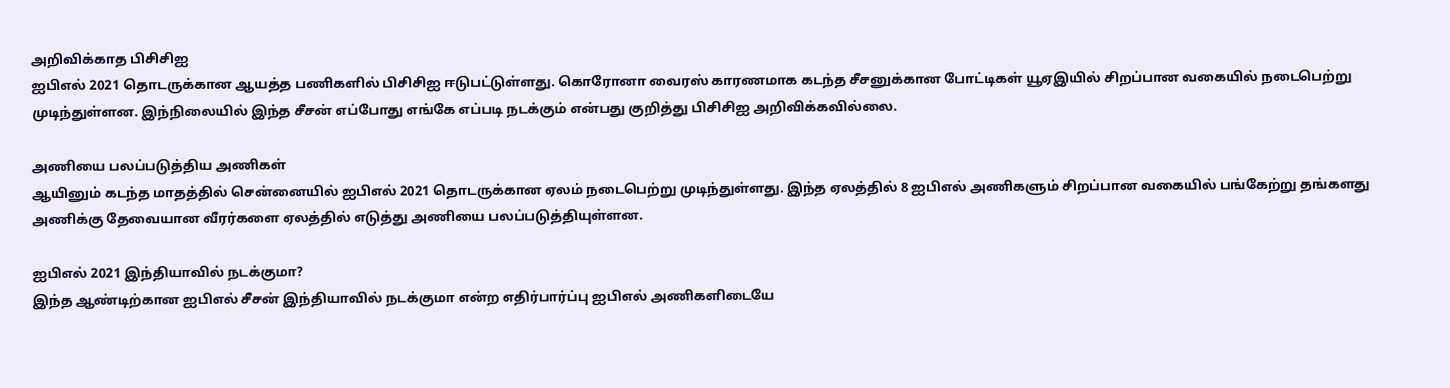அறிவிக்காத பிசிசிஐ
ஐபிஎல் 2021 தொடருக்கான ஆயத்த பணிகளில் பிசிசிஐ ஈடுபட்டுள்ளது. கொரோனா வைரஸ் காரணமாக கடந்த சீசனுக்கான போட்டிகள் யூஏஇயில் சிறப்பான வகையில் நடைபெற்று முடிந்துள்ளன. இந்நிலையில் இந்த சீசன் எப்போது எங்கே எப்படி நடக்கும் என்பது குறித்து பிசிசிஐ அறிவிக்கவில்லை.

அணியை பலப்படுத்திய அணிகள்
ஆயினும் கடந்த மாதத்தில் சென்னையில் ஐபிஎல் 2021 தொடருக்கான ஏலம் நடைபெற்று முடிந்துள்ளது. இந்த ஏலத்தில் 8 ஐபிஎல் அணிகளும் சிறப்பான வகையில் பங்கேற்று தங்களது அணிக்கு தேவையான வீரர்களை ஏலத்தில் எடுத்து அணியை பலப்படுத்தியுள்ளன.

ஐபிஎல் 2021 இந்தியாவில் நடக்குமா?
இந்த ஆண்டிற்கான ஐபிஎல் சீசன் இந்தியாவில் நடக்குமா என்ற எதிர்பார்ப்பு ஐபிஎல் அணிகளிடையே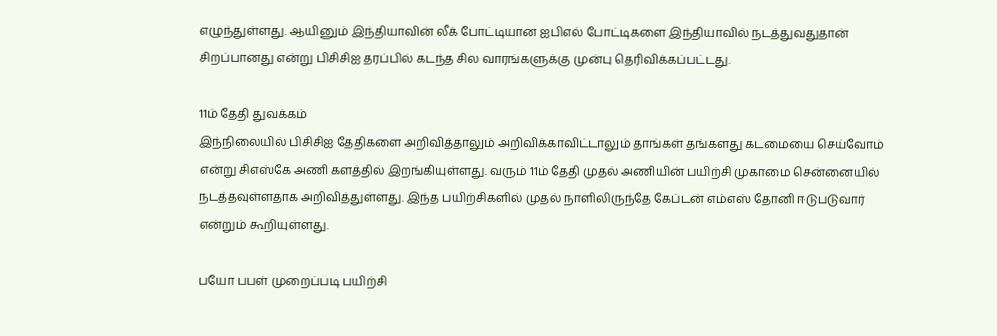எழுந்துள்ளது. ஆயினும் இந்தியாவின் லீக் போட்டியான ஐபிஎல் போட்டிகளை இந்தியாவில் நடத்துவதுதான் சிறப்பானது என்று பிசிசிஐ தரப்பில் கடந்த சில வாரங்களுக்கு முன்பு தெரிவிக்கப்பட்டது.

11ம் தேதி துவக்கம்
இந்நிலையில் பிசிசிஐ தேதிகளை அறிவித்தாலும் அறிவிக்காவிட்டாலும் தாங்கள் தங்களது கடமையை செய்வோம் என்று சிஎஸ்கே அணி களத்தில் இறங்கியுள்ளது. வரும் 11ம் தேதி முதல் அணியின் பயிற்சி முகாமை சென்னையில் நடத்தவுள்ளதாக அறிவித்துள்ளது. இந்த பயிற்சிகளில் முதல் நாளிலிருந்தே கேப்டன் எம்எஸ் தோனி ஈடுபடுவார் என்றும் கூறியுள்ளது.

பயோ பபள் முறைப்படி பயிற்சி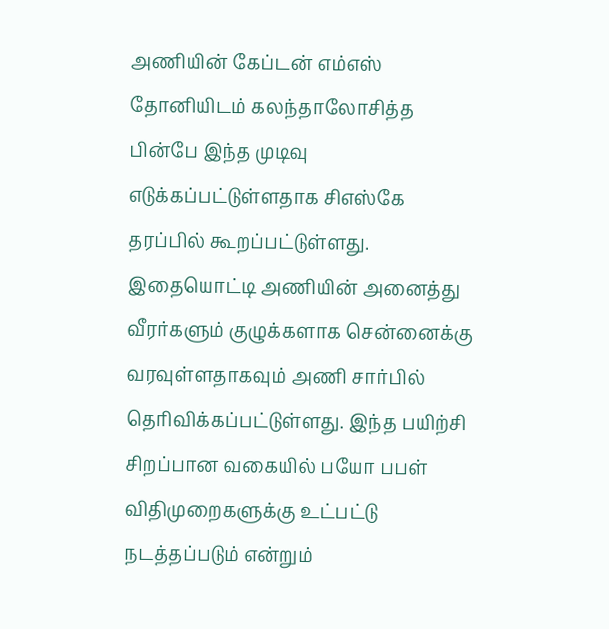அணியின் கேப்டன் எம்எஸ் தோனியிடம் கலந்தாலோசித்த பின்பே இந்த முடிவு எடுக்கப்பட்டுள்ளதாக சிஎஸ்கே தரப்பில் கூறப்பட்டுள்ளது. இதையொட்டி அணியின் அனைத்து வீரர்களும் குழுக்களாக சென்னைக்கு வரவுள்ளதாகவும் அணி சார்பில் தெரிவிக்கப்பட்டுள்ளது. இந்த பயிற்சி சிறப்பான வகையில் பயோ பபள் விதிமுறைகளுக்கு உட்பட்டு நடத்தப்படும் என்றும்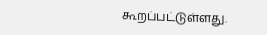கூறப்பட்டுள்ளது.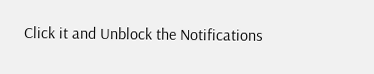Click it and Unblock the Notifications